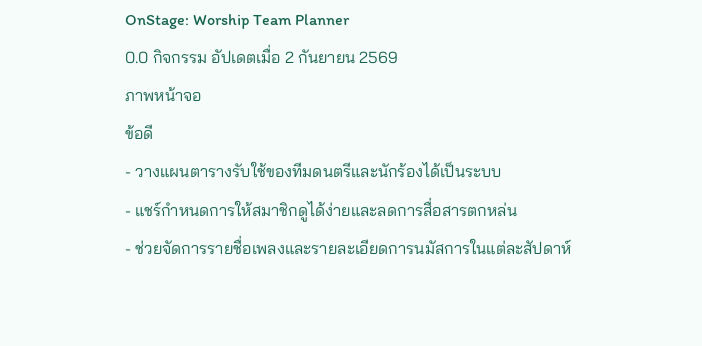OnStage: Worship Team Planner
0.0 กิจกรรม อัปเดตเมื่อ 2 กันยายน 2569
ภาพหน้าจอ
ข้อดี
- วางแผนตารางรับใช้ของทีมดนตรีและนักร้องได้เป็นระบบ
- แชร์กำหนดการให้สมาชิกดูได้ง่ายและลดการสื่อสารตกหล่น
- ช่วยจัดการรายชื่อเพลงและรายละเอียดการนมัสการในแต่ละสัปดาห์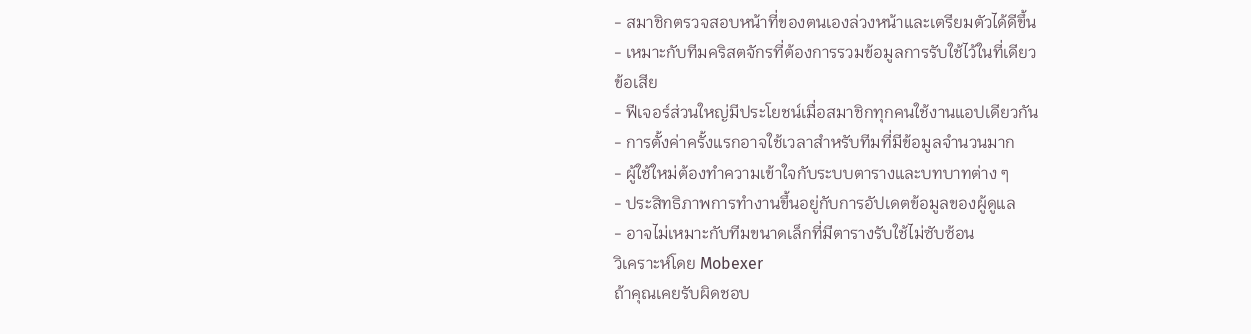- สมาชิกตรวจสอบหน้าที่ของตนเองล่วงหน้าและเตรียมตัวได้ดีขึ้น
- เหมาะกับทีมคริสตจักรที่ต้องการรวมข้อมูลการรับใช้ไว้ในที่เดียว
ข้อเสีย
- ฟีเจอร์ส่วนใหญ่มีประโยชน์เมื่อสมาชิกทุกคนใช้งานแอปเดียวกัน
- การตั้งค่าครั้งแรกอาจใช้เวลาสำหรับทีมที่มีข้อมูลจำนวนมาก
- ผู้ใช้ใหม่ต้องทำความเข้าใจกับระบบตารางและบทบาทต่าง ๆ
- ประสิทธิภาพการทำงานขึ้นอยู่กับการอัปเดตข้อมูลของผู้ดูแล
- อาจไม่เหมาะกับทีมขนาดเล็กที่มีตารางรับใช้ไม่ซับซ้อน
วิเคราะห์โดย Mobexer
ถ้าคุณเคยรับผิดชอบ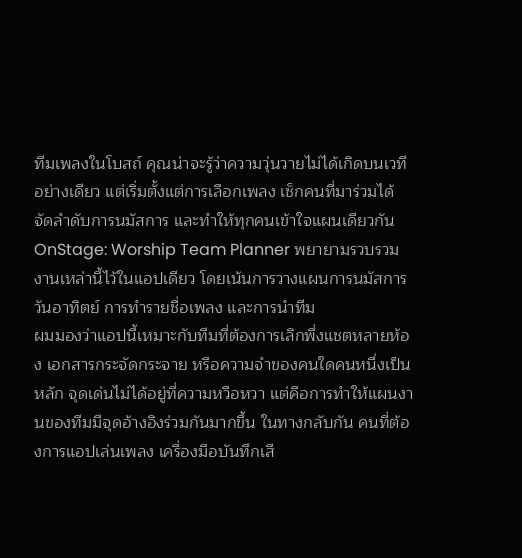ทีมเพลงในโบสถ์ คุณน่าจะรู้ว่าความวุ่นวายไม่ได้เกิดบนเวทีอย่างเดียว แต่เริ่มตั้งแต่การเลือกเพลง เช็กคนที่มาร่วมได้ จัดลำดับการนมัสการ และทำให้ทุกคนเข้าใจแผนเดียวกัน OnStage: Worship Team Planner พยายามรวบรวมงานเหล่านี้ไว้ในแอปเดียว โดยเน้นการวางแผนการนมัสการวันอาทิตย์ การทำรายชื่อเพลง และการนำทีม
ผมมองว่าแอปนี้เหมาะกับทีมที่ต้องการเลิกพึ่งแชตหลายห้อง เอกสารกระจัดกระจาย หรือความจำของคนใดคนหนึ่งเป็นหลัก จุดเด่นไม่ได้อยู่ที่ความหวือหวา แต่คือการทำให้แผนงานของทีมมีจุดอ้างอิงร่วมกันมากขึ้น ในทางกลับกัน คนที่ต้องการแอปเล่นเพลง เครื่องมือบันทึกเสี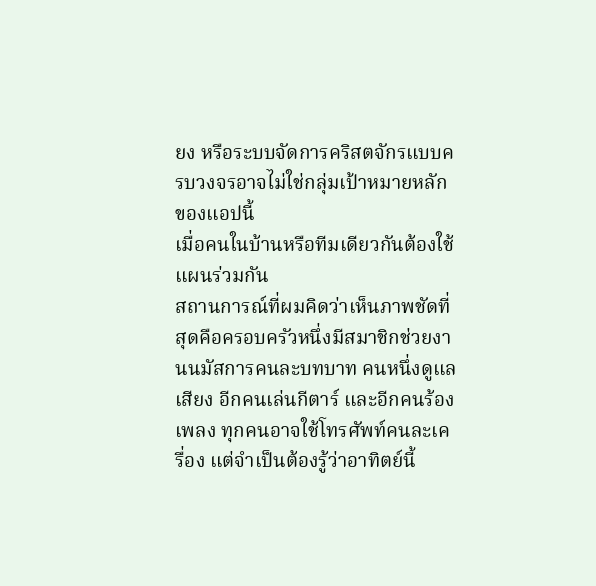ยง หรือระบบจัดการคริสตจักรแบบครบวงจรอาจไม่ใช่กลุ่มเป้าหมายหลักของแอปนี้
เมื่อคนในบ้านหรือทีมเดียวกันต้องใช้แผนร่วมกัน
สถานการณ์ที่ผมคิดว่าเห็นภาพชัดที่สุดคือครอบครัวหนึ่งมีสมาชิกช่วยงานนมัสการคนละบทบาท คนหนึ่งดูแลเสียง อีกคนเล่นกีตาร์ และอีกคนร้องเพลง ทุกคนอาจใช้โทรศัพท์คนละเครื่อง แต่จำเป็นต้องรู้ว่าอาทิตย์นี้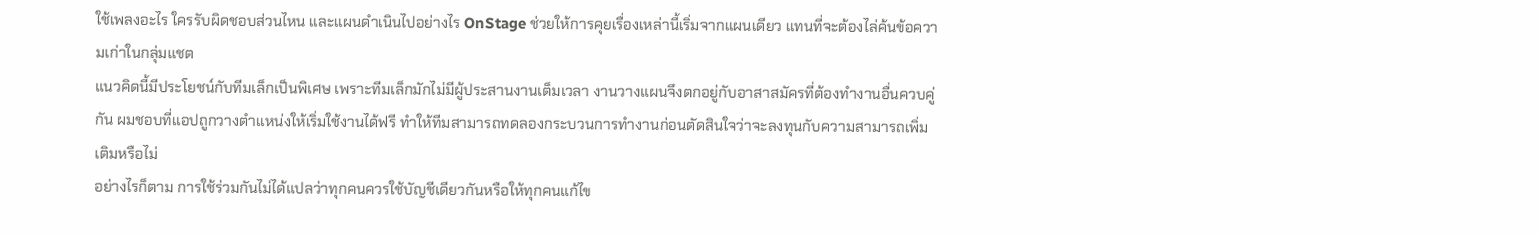ใช้เพลงอะไร ใครรับผิดชอบส่วนไหน และแผนดำเนินไปอย่างไร OnStage ช่วยให้การคุยเรื่องเหล่านี้เริ่มจากแผนเดียว แทนที่จะต้องไล่ค้นข้อความเก่าในกลุ่มแชต
แนวคิดนี้มีประโยชน์กับทีมเล็กเป็นพิเศษ เพราะทีมเล็กมักไม่มีผู้ประสานงานเต็มเวลา งานวางแผนจึงตกอยู่กับอาสาสมัครที่ต้องทำงานอื่นควบคู่กัน ผมชอบที่แอปถูกวางตำแหน่งให้เริ่มใช้งานได้ฟรี ทำให้ทีมสามารถทดลองกระบวนการทำงานก่อนตัดสินใจว่าจะลงทุนกับความสามารถเพิ่มเติมหรือไม่
อย่างไรก็ตาม การใช้ร่วมกันไม่ได้แปลว่าทุกคนควรใช้บัญชีเดียวกันหรือให้ทุกคนแก้ไข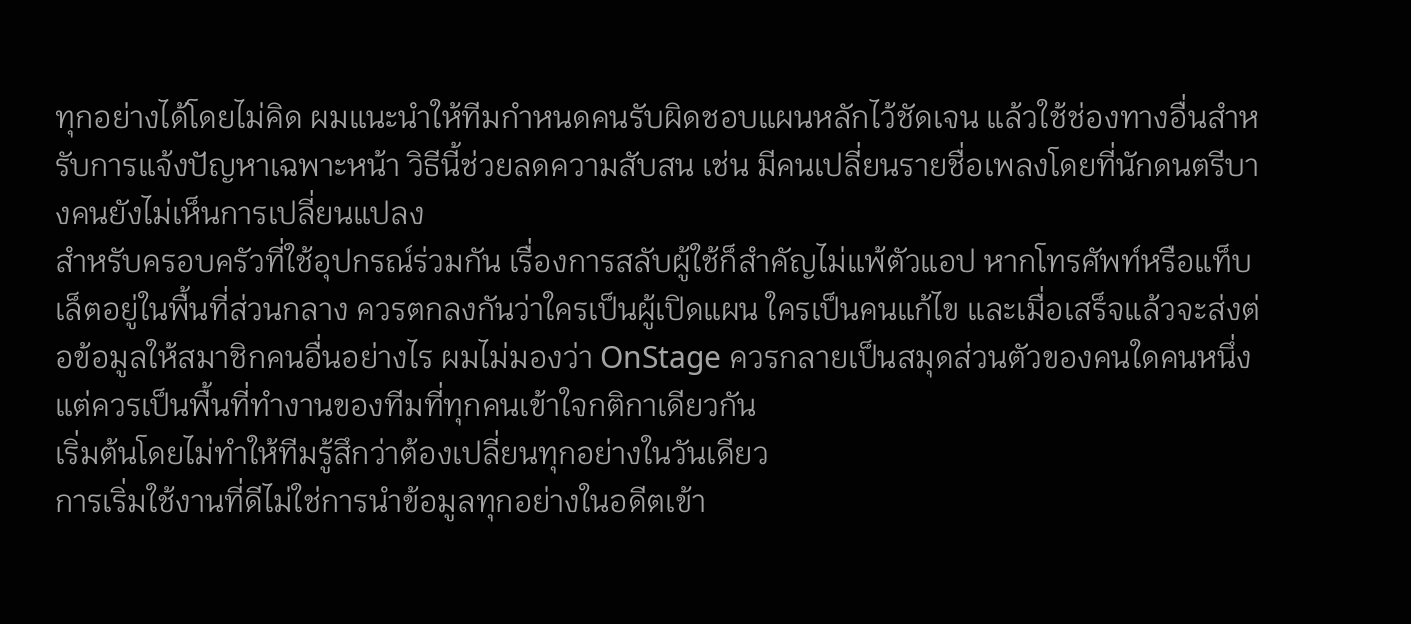ทุกอย่างได้โดยไม่คิด ผมแนะนำให้ทีมกำหนดคนรับผิดชอบแผนหลักไว้ชัดเจน แล้วใช้ช่องทางอื่นสำหรับการแจ้งปัญหาเฉพาะหน้า วิธีนี้ช่วยลดความสับสน เช่น มีคนเปลี่ยนรายชื่อเพลงโดยที่นักดนตรีบางคนยังไม่เห็นการเปลี่ยนแปลง
สำหรับครอบครัวที่ใช้อุปกรณ์ร่วมกัน เรื่องการสลับผู้ใช้ก็สำคัญไม่แพ้ตัวแอป หากโทรศัพท์หรือแท็บเล็ตอยู่ในพื้นที่ส่วนกลาง ควรตกลงกันว่าใครเป็นผู้เปิดแผน ใครเป็นคนแก้ไข และเมื่อเสร็จแล้วจะส่งต่อข้อมูลให้สมาชิกคนอื่นอย่างไร ผมไม่มองว่า OnStage ควรกลายเป็นสมุดส่วนตัวของคนใดคนหนึ่ง แต่ควรเป็นพื้นที่ทำงานของทีมที่ทุกคนเข้าใจกติกาเดียวกัน
เริ่มต้นโดยไม่ทำให้ทีมรู้สึกว่าต้องเปลี่ยนทุกอย่างในวันเดียว
การเริ่มใช้งานที่ดีไม่ใช่การนำข้อมูลทุกอย่างในอดีตเข้า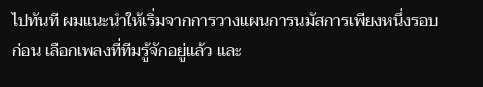ไปทันที ผมแนะนำให้เริ่มจากการวางแผนการนมัสการเพียงหนึ่งรอบก่อน เลือกเพลงที่ทีมรู้จักอยู่แล้ว และ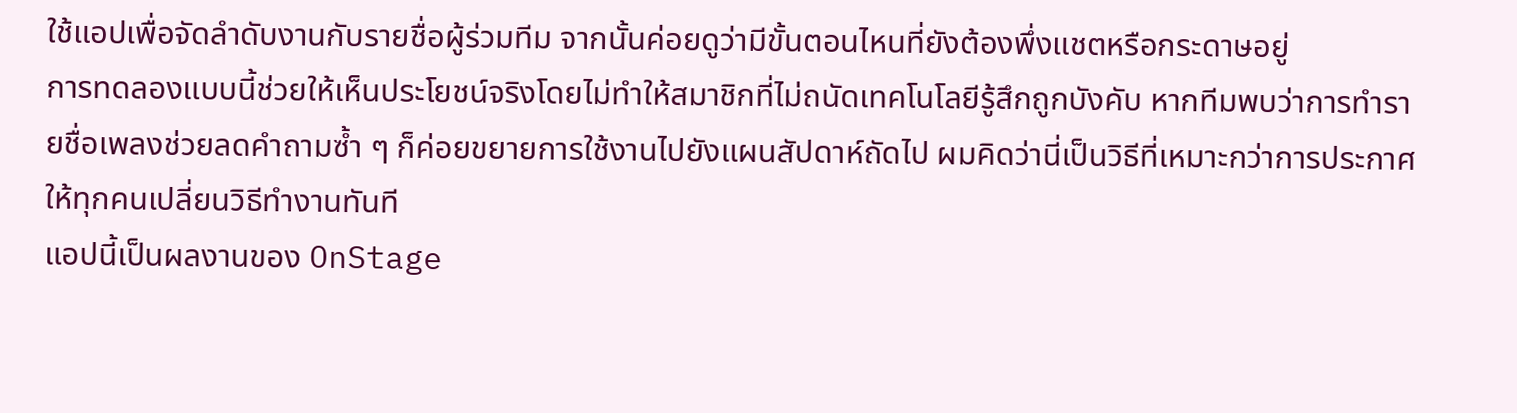ใช้แอปเพื่อจัดลำดับงานกับรายชื่อผู้ร่วมทีม จากนั้นค่อยดูว่ามีขั้นตอนไหนที่ยังต้องพึ่งแชตหรือกระดาษอยู่
การทดลองแบบนี้ช่วยให้เห็นประโยชน์จริงโดยไม่ทำให้สมาชิกที่ไม่ถนัดเทคโนโลยีรู้สึกถูกบังคับ หากทีมพบว่าการทำรายชื่อเพลงช่วยลดคำถามซ้ำ ๆ ก็ค่อยขยายการใช้งานไปยังแผนสัปดาห์ถัดไป ผมคิดว่านี่เป็นวิธีที่เหมาะกว่าการประกาศให้ทุกคนเปลี่ยนวิธีทำงานทันที
แอปนี้เป็นผลงานของ OnStage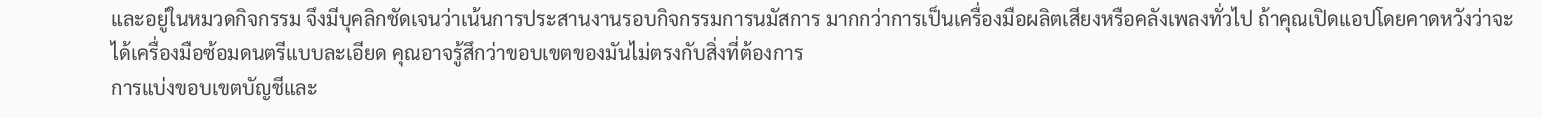และอยู่ในหมวดกิจกรรม จึงมีบุคลิกชัดเจนว่าเน้นการประสานงานรอบกิจกรรมการนมัสการ มากกว่าการเป็นเครื่องมือผลิตเสียงหรือคลังเพลงทั่วไป ถ้าคุณเปิดแอปโดยคาดหวังว่าจะได้เครื่องมือซ้อมดนตรีแบบละเอียด คุณอาจรู้สึกว่าขอบเขตของมันไม่ตรงกับสิ่งที่ต้องการ
การแบ่งขอบเขตบัญชีและ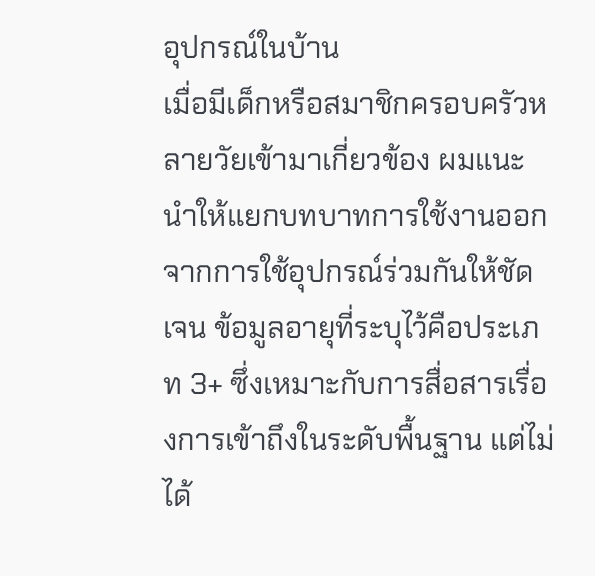อุปกรณ์ในบ้าน
เมื่อมีเด็กหรือสมาชิกครอบครัวหลายวัยเข้ามาเกี่ยวข้อง ผมแนะนำให้แยกบทบาทการใช้งานออกจากการใช้อุปกรณ์ร่วมกันให้ชัดเจน ข้อมูลอายุที่ระบุไว้คือประเภท 3+ ซึ่งเหมาะกับการสื่อสารเรื่องการเข้าถึงในระดับพื้นฐาน แต่ไม่ได้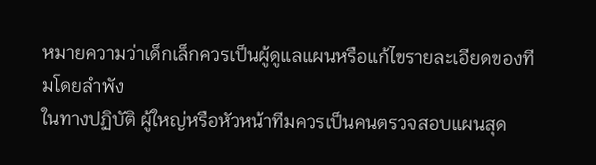หมายความว่าเด็กเล็กควรเป็นผู้ดูแลแผนหรือแก้ไขรายละเอียดของทีมโดยลำพัง
ในทางปฏิบัติ ผู้ใหญ่หรือหัวหน้าทีมควรเป็นคนตรวจสอบแผนสุด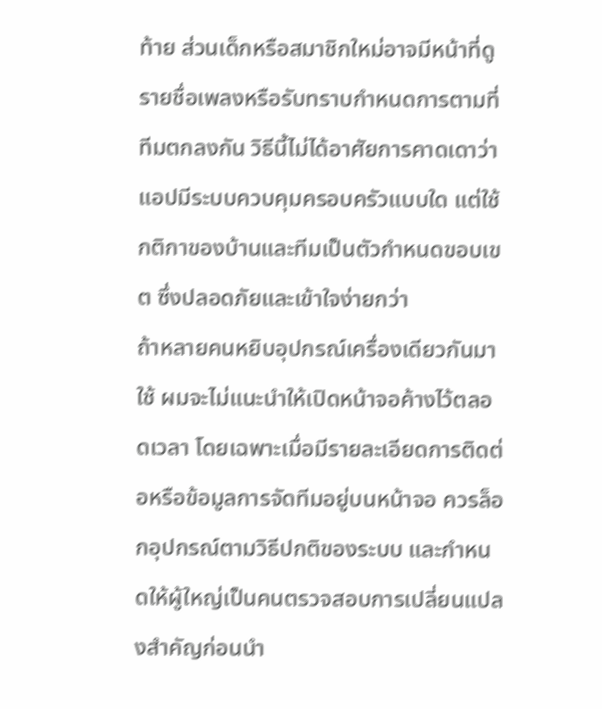ท้าย ส่วนเด็กหรือสมาชิกใหม่อาจมีหน้าที่ดูรายชื่อเพลงหรือรับทราบกำหนดการตามที่ทีมตกลงกัน วิธีนี้ไม่ได้อาศัยการคาดเดาว่าแอปมีระบบควบคุมครอบครัวแบบใด แต่ใช้กติกาของบ้านและทีมเป็นตัวกำหนดขอบเขต ซึ่งปลอดภัยและเข้าใจง่ายกว่า
ถ้าหลายคนหยิบอุปกรณ์เครื่องเดียวกันมาใช้ ผมจะไม่แนะนำให้เปิดหน้าจอค้างไว้ตลอดเวลา โดยเฉพาะเมื่อมีรายละเอียดการติดต่อหรือข้อมูลการจัดทีมอยู่บนหน้าจอ ควรล็อกอุปกรณ์ตามวิธีปกติของระบบ และกำหนดให้ผู้ใหญ่เป็นคนตรวจสอบการเปลี่ยนแปลงสำคัญก่อนนำ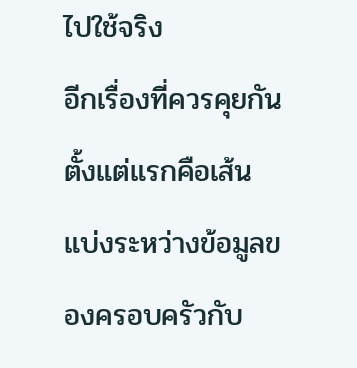ไปใช้จริง
อีกเรื่องที่ควรคุยกันตั้งแต่แรกคือเส้นแบ่งระหว่างข้อมูลของครอบครัวกับ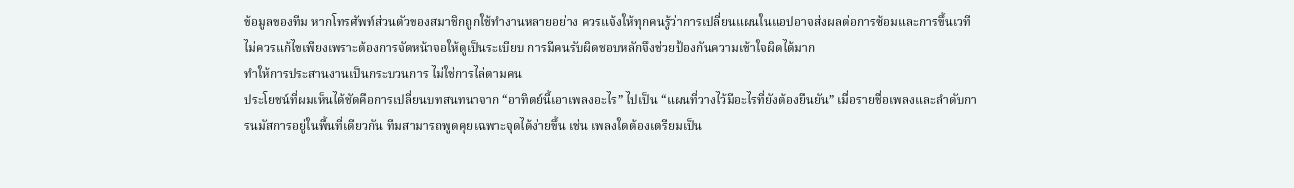ข้อมูลของทีม หากโทรศัพท์ส่วนตัวของสมาชิกถูกใช้ทำงานหลายอย่าง ควรแจ้งให้ทุกคนรู้ว่าการเปลี่ยนแผนในแอปอาจส่งผลต่อการซ้อมและการขึ้นเวที ไม่ควรแก้ไขเพียงเพราะต้องการจัดหน้าจอให้ดูเป็นระเบียบ การมีคนรับผิดชอบหลักจึงช่วยป้องกันความเข้าใจผิดได้มาก
ทำให้การประสานงานเป็นกระบวนการ ไม่ใช่การไล่ตามคน
ประโยชน์ที่ผมเห็นได้ชัดคือการเปลี่ยนบทสนทนาจาก “อาทิตย์นี้เอาเพลงอะไร” ไปเป็น “แผนที่วางไว้มีอะไรที่ยังต้องยืนยัน” เมื่อรายชื่อเพลงและลำดับการนมัสการอยู่ในพื้นที่เดียวกัน ทีมสามารถพูดคุยเฉพาะจุดได้ง่ายขึ้น เช่น เพลงใดต้องเตรียมเป็น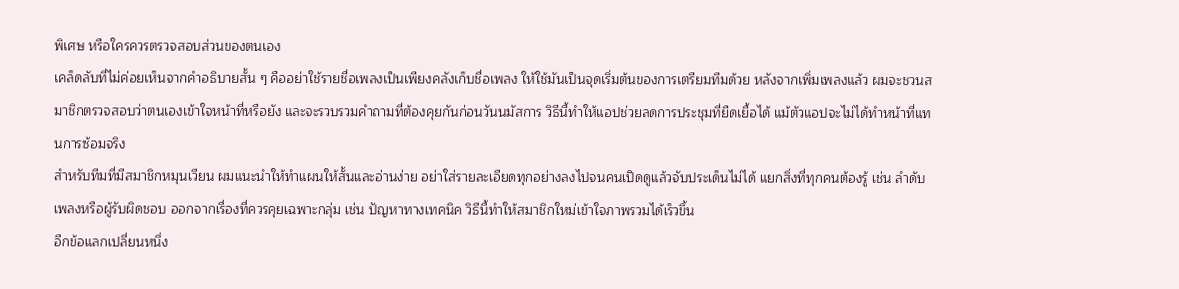พิเศษ หรือใครควรตรวจสอบส่วนของตนเอง
เคล็ดลับที่ไม่ค่อยเห็นจากคำอธิบายสั้น ๆ คืออย่าใช้รายชื่อเพลงเป็นเพียงคลังเก็บชื่อเพลง ให้ใช้มันเป็นจุดเริ่มต้นของการเตรียมทีมด้วย หลังจากเพิ่มเพลงแล้ว ผมจะชวนสมาชิกตรวจสอบว่าตนเองเข้าใจหน้าที่หรือยัง และจะรวบรวมคำถามที่ต้องคุยกันก่อนวันนมัสการ วิธีนี้ทำให้แอปช่วยลดการประชุมที่ยืดเยื้อได้ แม้ตัวแอปจะไม่ได้ทำหน้าที่แทนการซ้อมจริง
สำหรับทีมที่มีสมาชิกหมุนเวียน ผมแนะนำให้ทำแผนให้สั้นและอ่านง่าย อย่าใส่รายละเอียดทุกอย่างลงไปจนคนเปิดดูแล้วจับประเด็นไม่ได้ แยกสิ่งที่ทุกคนต้องรู้ เช่น ลำดับเพลงหรือผู้รับผิดชอบ ออกจากเรื่องที่ควรคุยเฉพาะกลุ่ม เช่น ปัญหาทางเทคนิค วิธีนี้ทำให้สมาชิกใหม่เข้าใจภาพรวมได้เร็วขึ้น
อีกข้อแลกเปลี่ยนหนึ่ง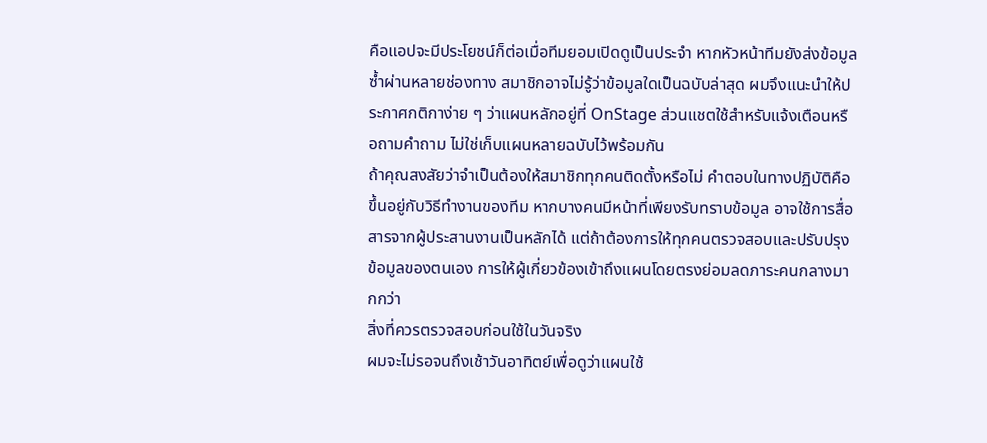คือแอปจะมีประโยชน์ก็ต่อเมื่อทีมยอมเปิดดูเป็นประจำ หากหัวหน้าทีมยังส่งข้อมูลซ้ำผ่านหลายช่องทาง สมาชิกอาจไม่รู้ว่าข้อมูลใดเป็นฉบับล่าสุด ผมจึงแนะนำให้ประกาศกติกาง่าย ๆ ว่าแผนหลักอยู่ที่ OnStage ส่วนแชตใช้สำหรับแจ้งเตือนหรือถามคำถาม ไม่ใช่เก็บแผนหลายฉบับไว้พร้อมกัน
ถ้าคุณสงสัยว่าจำเป็นต้องให้สมาชิกทุกคนติดตั้งหรือไม่ คำตอบในทางปฏิบัติคือขึ้นอยู่กับวิธีทำงานของทีม หากบางคนมีหน้าที่เพียงรับทราบข้อมูล อาจใช้การสื่อสารจากผู้ประสานงานเป็นหลักได้ แต่ถ้าต้องการให้ทุกคนตรวจสอบและปรับปรุงข้อมูลของตนเอง การให้ผู้เกี่ยวข้องเข้าถึงแผนโดยตรงย่อมลดภาระคนกลางมากกว่า
สิ่งที่ควรตรวจสอบก่อนใช้ในวันจริง
ผมจะไม่รอจนถึงเช้าวันอาทิตย์เพื่อดูว่าแผนใช้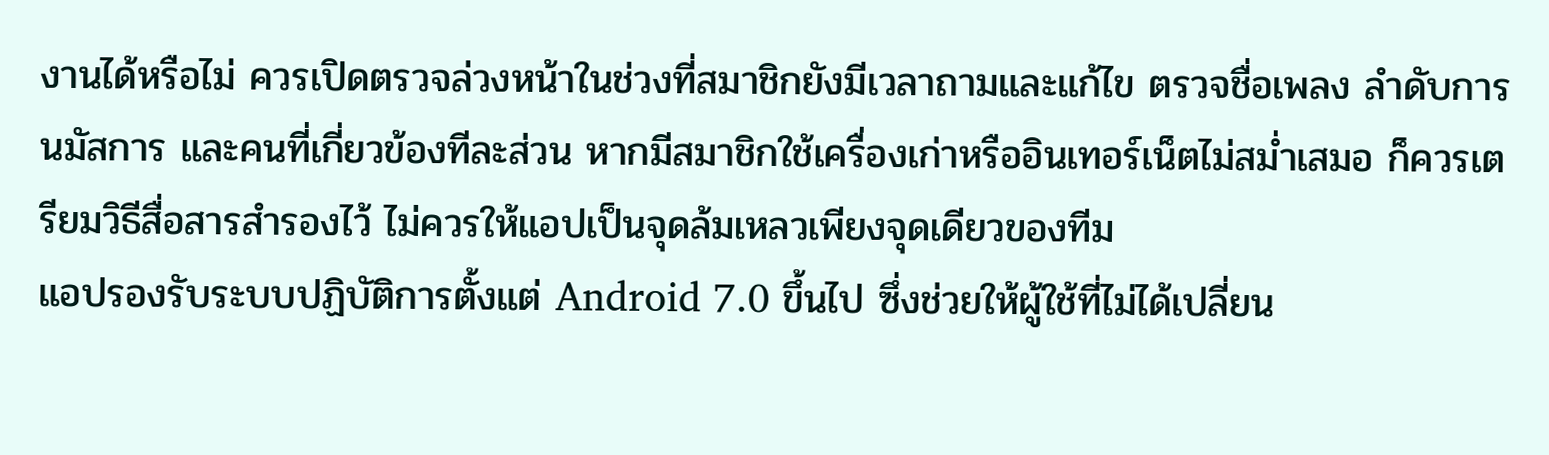งานได้หรือไม่ ควรเปิดตรวจล่วงหน้าในช่วงที่สมาชิกยังมีเวลาถามและแก้ไข ตรวจชื่อเพลง ลำดับการนมัสการ และคนที่เกี่ยวข้องทีละส่วน หากมีสมาชิกใช้เครื่องเก่าหรืออินเทอร์เน็ตไม่สม่ำเสมอ ก็ควรเตรียมวิธีสื่อสารสำรองไว้ ไม่ควรให้แอปเป็นจุดล้มเหลวเพียงจุดเดียวของทีม
แอปรองรับระบบปฏิบัติการตั้งแต่ Android 7.0 ขึ้นไป ซึ่งช่วยให้ผู้ใช้ที่ไม่ได้เปลี่ยน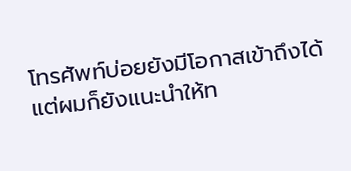โทรศัพท์บ่อยยังมีโอกาสเข้าถึงได้ แต่ผมก็ยังแนะนำให้ท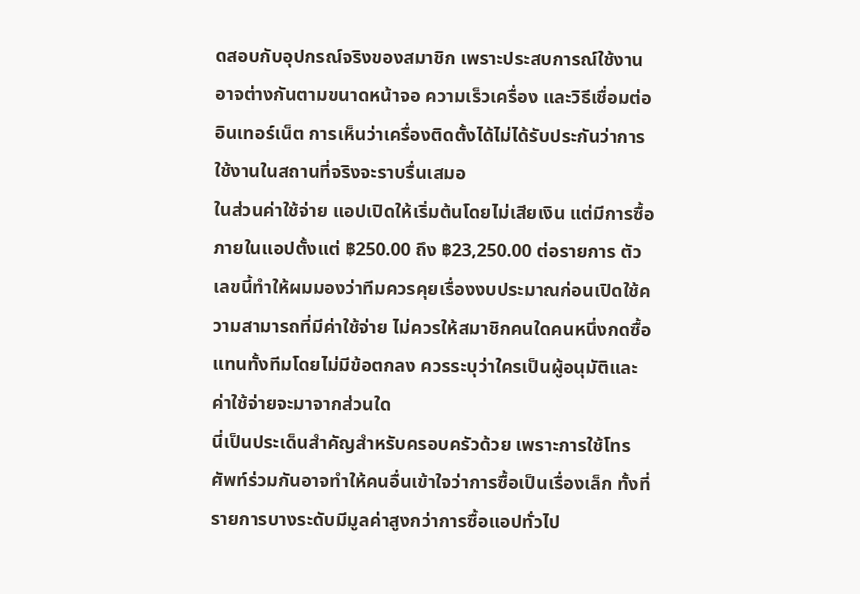ดสอบกับอุปกรณ์จริงของสมาชิก เพราะประสบการณ์ใช้งานอาจต่างกันตามขนาดหน้าจอ ความเร็วเครื่อง และวิธีเชื่อมต่ออินเทอร์เน็ต การเห็นว่าเครื่องติดตั้งได้ไม่ได้รับประกันว่าการใช้งานในสถานที่จริงจะราบรื่นเสมอ
ในส่วนค่าใช้จ่าย แอปเปิดให้เริ่มต้นโดยไม่เสียเงิน แต่มีการซื้อภายในแอปตั้งแต่ ฿250.00 ถึง ฿23,250.00 ต่อรายการ ตัวเลขนี้ทำให้ผมมองว่าทีมควรคุยเรื่องงบประมาณก่อนเปิดใช้ความสามารถที่มีค่าใช้จ่าย ไม่ควรให้สมาชิกคนใดคนหนึ่งกดซื้อแทนทั้งทีมโดยไม่มีข้อตกลง ควรระบุว่าใครเป็นผู้อนุมัติและค่าใช้จ่ายจะมาจากส่วนใด
นี่เป็นประเด็นสำคัญสำหรับครอบครัวด้วย เพราะการใช้โทรศัพท์ร่วมกันอาจทำให้คนอื่นเข้าใจว่าการซื้อเป็นเรื่องเล็ก ทั้งที่รายการบางระดับมีมูลค่าสูงกว่าการซื้อแอปทั่วไป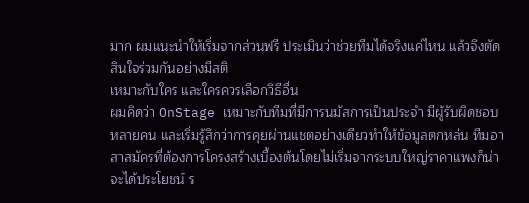มาก ผมแนะนำให้เริ่มจากส่วนฟรี ประเมินว่าช่วยทีมได้จริงแค่ไหน แล้วจึงตัดสินใจร่วมกันอย่างมีสติ
เหมาะกับใคร และใครควรเลือกวิธีอื่น
ผมคิดว่า OnStage เหมาะกับทีมที่มีการนมัสการเป็นประจำ มีผู้รับผิดชอบหลายคน และเริ่มรู้สึกว่าการคุยผ่านแชตอย่างเดียวทำให้ข้อมูลตกหล่น ทีมอาสาสมัครที่ต้องการโครงสร้างเบื้องต้นโดยไม่เริ่มจากระบบใหญ่ราคาแพงก็น่าจะได้ประโยชน์ ร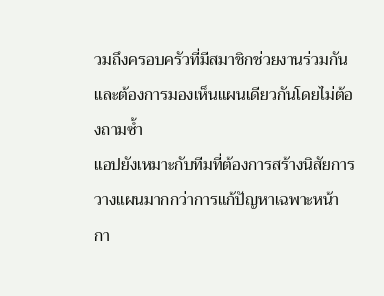วมถึงครอบครัวที่มีสมาชิกช่วยงานร่วมกันและต้องการมองเห็นแผนเดียวกันโดยไม่ต้องถามซ้ำ
แอปยังเหมาะกับทีมที่ต้องการสร้างนิสัยการวางแผนมากกว่าการแก้ปัญหาเฉพาะหน้า กา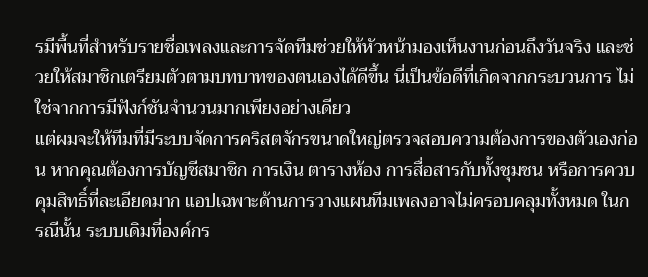รมีพื้นที่สำหรับรายชื่อเพลงและการจัดทีมช่วยให้หัวหน้ามองเห็นงานก่อนถึงวันจริง และช่วยให้สมาชิกเตรียมตัวตามบทบาทของตนเองได้ดีขึ้น นี่เป็นข้อดีที่เกิดจากกระบวนการ ไม่ใช่จากการมีฟังก์ชันจำนวนมากเพียงอย่างเดียว
แต่ผมจะให้ทีมที่มีระบบจัดการคริสตจักรขนาดใหญ่ตรวจสอบความต้องการของตัวเองก่อน หากคุณต้องการบัญชีสมาชิก การเงิน ตารางห้อง การสื่อสารกับทั้งชุมชน หรือการควบคุมสิทธิ์ที่ละเอียดมาก แอปเฉพาะด้านการวางแผนทีมเพลงอาจไม่ครอบคลุมทั้งหมด ในกรณีนั้น ระบบเดิมที่องค์กร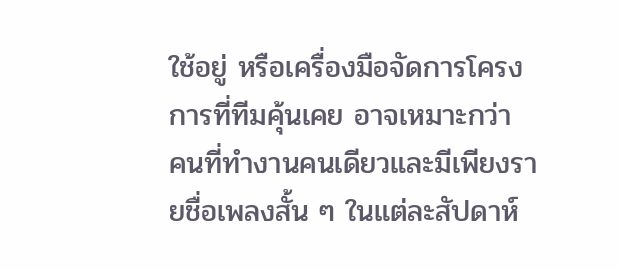ใช้อยู่ หรือเครื่องมือจัดการโครงการที่ทีมคุ้นเคย อาจเหมาะกว่า
คนที่ทำงานคนเดียวและมีเพียงรายชื่อเพลงสั้น ๆ ในแต่ละสัปดาห์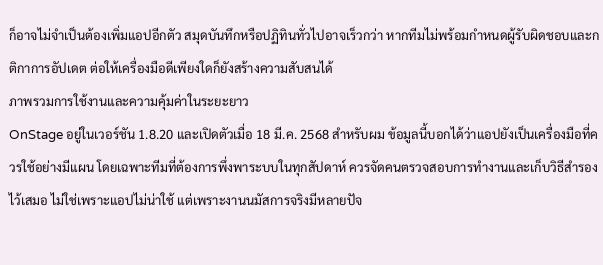ก็อาจไม่จำเป็นต้องเพิ่มแอปอีกตัว สมุดบันทึกหรือปฏิทินทั่วไปอาจเร็วกว่า หากทีมไม่พร้อมกำหนดผู้รับผิดชอบและกติกาการอัปเดต ต่อให้เครื่องมือดีเพียงใดก็ยังสร้างความสับสนได้
ภาพรวมการใช้งานและความคุ้มค่าในระยะยาว
OnStage อยู่ในเวอร์ชัน 1.8.20 และเปิดตัวเมื่อ 18 มี.ค. 2568 สำหรับผม ข้อมูลนี้บอกได้ว่าแอปยังเป็นเครื่องมือที่ควรใช้อย่างมีแผน โดยเฉพาะทีมที่ต้องการพึ่งพาระบบในทุกสัปดาห์ ควรจัดคนตรวจสอบการทำงานและเก็บวิธีสำรองไว้เสมอ ไม่ใช่เพราะแอปไม่น่าใช้ แต่เพราะงานนมัสการจริงมีหลายปัจ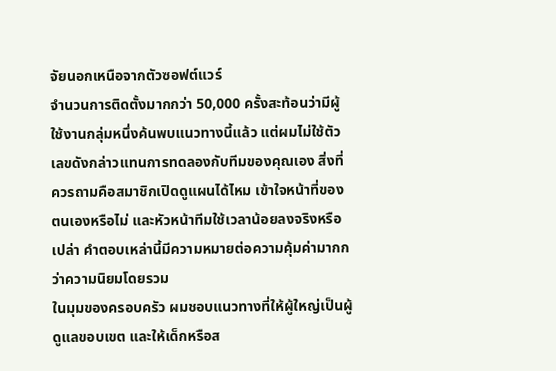จัยนอกเหนือจากตัวซอฟต์แวร์
จำนวนการติดตั้งมากกว่า 50,000 ครั้งสะท้อนว่ามีผู้ใช้งานกลุ่มหนึ่งค้นพบแนวทางนี้แล้ว แต่ผมไม่ใช้ตัวเลขดังกล่าวแทนการทดลองกับทีมของคุณเอง สิ่งที่ควรถามคือสมาชิกเปิดดูแผนได้ไหม เข้าใจหน้าที่ของตนเองหรือไม่ และหัวหน้าทีมใช้เวลาน้อยลงจริงหรือเปล่า คำตอบเหล่านี้มีความหมายต่อความคุ้มค่ามากกว่าความนิยมโดยรวม
ในมุมของครอบครัว ผมชอบแนวทางที่ให้ผู้ใหญ่เป็นผู้ดูแลขอบเขต และให้เด็กหรือส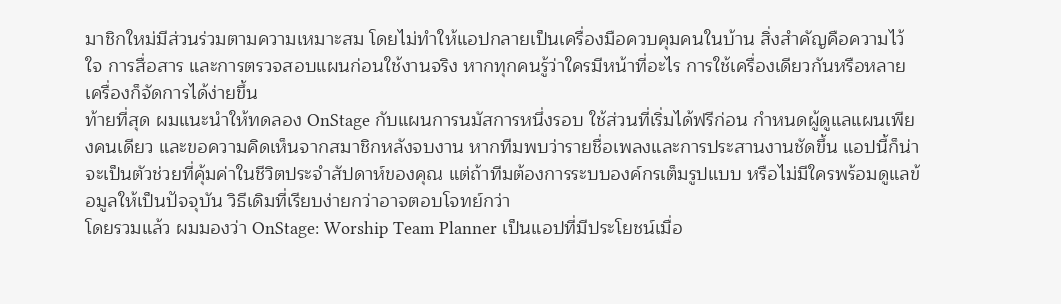มาชิกใหม่มีส่วนร่วมตามความเหมาะสม โดยไม่ทำให้แอปกลายเป็นเครื่องมือควบคุมคนในบ้าน สิ่งสำคัญคือความไว้ใจ การสื่อสาร และการตรวจสอบแผนก่อนใช้งานจริง หากทุกคนรู้ว่าใครมีหน้าที่อะไร การใช้เครื่องเดียวกันหรือหลายเครื่องก็จัดการได้ง่ายขึ้น
ท้ายที่สุด ผมแนะนำให้ทดลอง OnStage กับแผนการนมัสการหนึ่งรอบ ใช้ส่วนที่เริ่มได้ฟรีก่อน กำหนดผู้ดูแลแผนเพียงคนเดียว และขอความคิดเห็นจากสมาชิกหลังจบงาน หากทีมพบว่ารายชื่อเพลงและการประสานงานชัดขึ้น แอปนี้ก็น่าจะเป็นตัวช่วยที่คุ้มค่าในชีวิตประจำสัปดาห์ของคุณ แต่ถ้าทีมต้องการระบบองค์กรเต็มรูปแบบ หรือไม่มีใครพร้อมดูแลข้อมูลให้เป็นปัจจุบัน วิธีเดิมที่เรียบง่ายกว่าอาจตอบโจทย์กว่า
โดยรวมแล้ว ผมมองว่า OnStage: Worship Team Planner เป็นแอปที่มีประโยชน์เมื่อ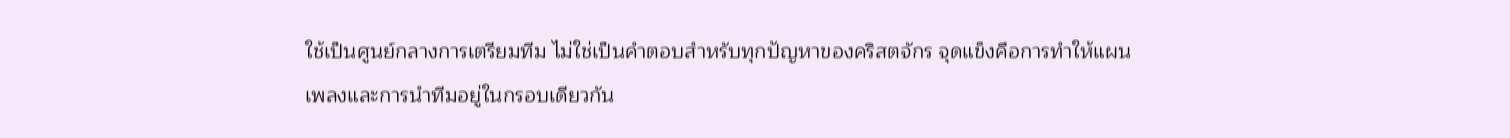ใช้เป็นศูนย์กลางการเตรียมทีม ไม่ใช่เป็นคำตอบสำหรับทุกปัญหาของคริสตจักร จุดแข็งคือการทำให้แผนเพลงและการนำทีมอยู่ในกรอบเดียวกัน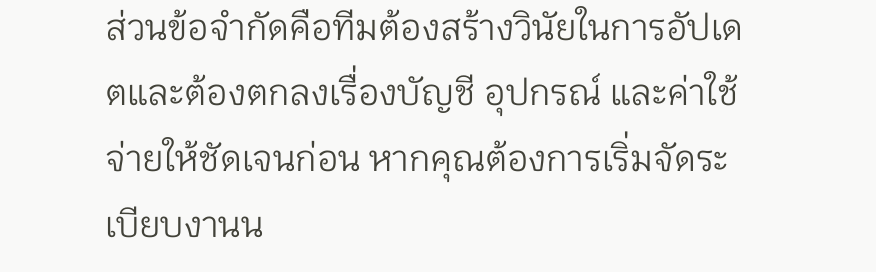ส่วนข้อจำกัดคือทีมต้องสร้างวินัยในการอัปเดตและต้องตกลงเรื่องบัญชี อุปกรณ์ และค่าใช้จ่ายให้ชัดเจนก่อน หากคุณต้องการเริ่มจัดระเบียบงานน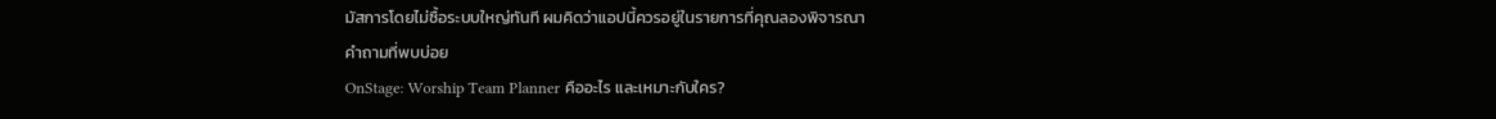มัสการโดยไม่ซื้อระบบใหญ่ทันที ผมคิดว่าแอปนี้ควรอยู่ในรายการที่คุณลองพิจารณา
คำถามที่พบบ่อย
OnStage: Worship Team Planner คืออะไร และเหมาะกับใคร?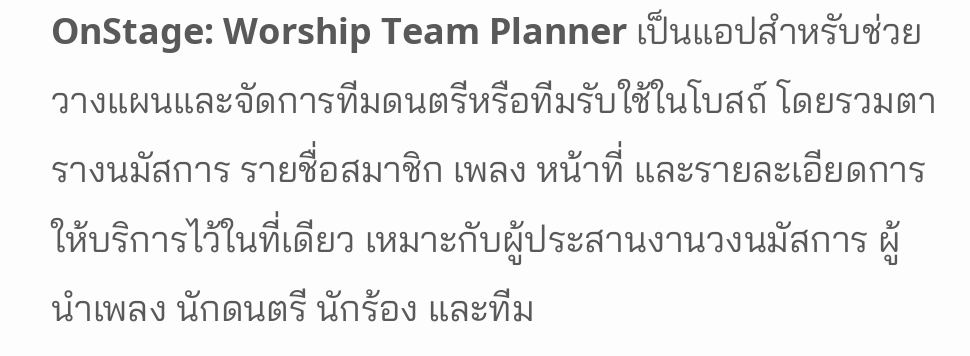OnStage: Worship Team Planner เป็นแอปสำหรับช่วยวางแผนและจัดการทีมดนตรีหรือทีมรับใช้ในโบสถ์ โดยรวมตารางนมัสการ รายชื่อสมาชิก เพลง หน้าที่ และรายละเอียดการให้บริการไว้ในที่เดียว เหมาะกับผู้ประสานงานวงนมัสการ ผู้นำเพลง นักดนตรี นักร้อง และทีม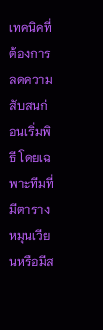เทคนิคที่ต้องการลดความสับสนก่อนเริ่มพิธี โดยเฉพาะทีมที่มีตารางหมุนเวียนหรือมีส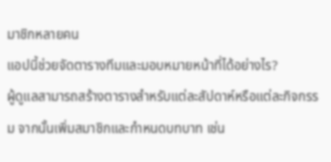มาชิกหลายคน
แอปนี้ช่วยจัดตารางทีมและมอบหมายหน้าที่ได้อย่างไร?
ผู้ดูแลสามารถสร้างตารางสำหรับแต่ละสัปดาห์หรือแต่ละกิจกรรม จากนั้นเพิ่มสมาชิกและกำหนดบทบาท เช่น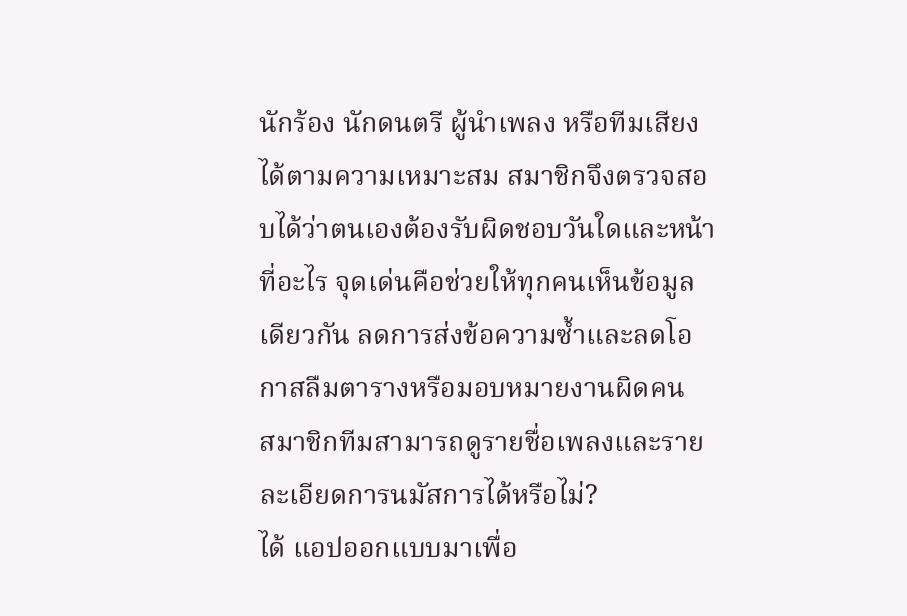นักร้อง นักดนตรี ผู้นำเพลง หรือทีมเสียงได้ตามความเหมาะสม สมาชิกจึงตรวจสอบได้ว่าตนเองต้องรับผิดชอบวันใดและหน้าที่อะไร จุดเด่นคือช่วยให้ทุกคนเห็นข้อมูลเดียวกัน ลดการส่งข้อความซ้ำและลดโอกาสลืมตารางหรือมอบหมายงานผิดคน
สมาชิกทีมสามารถดูรายชื่อเพลงและรายละเอียดการนมัสการได้หรือไม่?
ได้ แอปออกแบบมาเพื่อ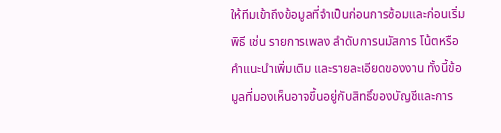ให้ทีมเข้าถึงข้อมูลที่จำเป็นก่อนการซ้อมและก่อนเริ่มพิธี เช่น รายการเพลง ลำดับการนมัสการ โน้ตหรือคำแนะนำเพิ่มเติม และรายละเอียดของงาน ทั้งนี้ข้อมูลที่มองเห็นอาจขึ้นอยู่กับสิทธิ์ของบัญชีและการ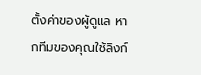ตั้งค่าของผู้ดูแล หากทีมของคุณใช้ลิงก์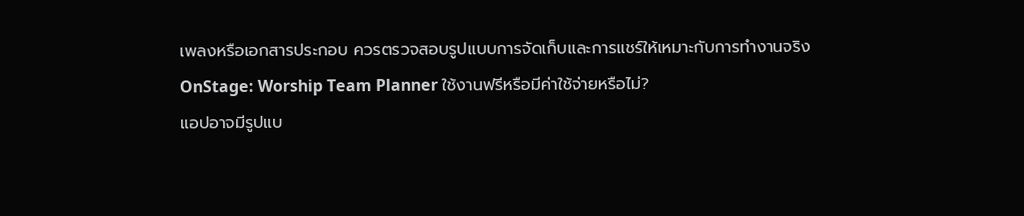เพลงหรือเอกสารประกอบ ควรตรวจสอบรูปแบบการจัดเก็บและการแชร์ให้เหมาะกับการทำงานจริง
OnStage: Worship Team Planner ใช้งานฟรีหรือมีค่าใช้จ่ายหรือไม่?
แอปอาจมีรูปแบ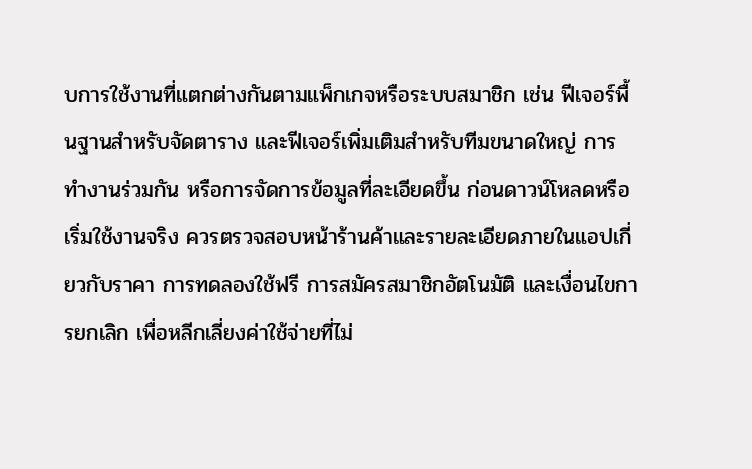บการใช้งานที่แตกต่างกันตามแพ็กเกจหรือระบบสมาชิก เช่น ฟีเจอร์พื้นฐานสำหรับจัดตาราง และฟีเจอร์เพิ่มเติมสำหรับทีมขนาดใหญ่ การทำงานร่วมกัน หรือการจัดการข้อมูลที่ละเอียดขึ้น ก่อนดาวน์โหลดหรือเริ่มใช้งานจริง ควรตรวจสอบหน้าร้านค้าและรายละเอียดภายในแอปเกี่ยวกับราคา การทดลองใช้ฟรี การสมัครสมาชิกอัตโนมัติ และเงื่อนไขการยกเลิก เพื่อหลีกเลี่ยงค่าใช้จ่ายที่ไม่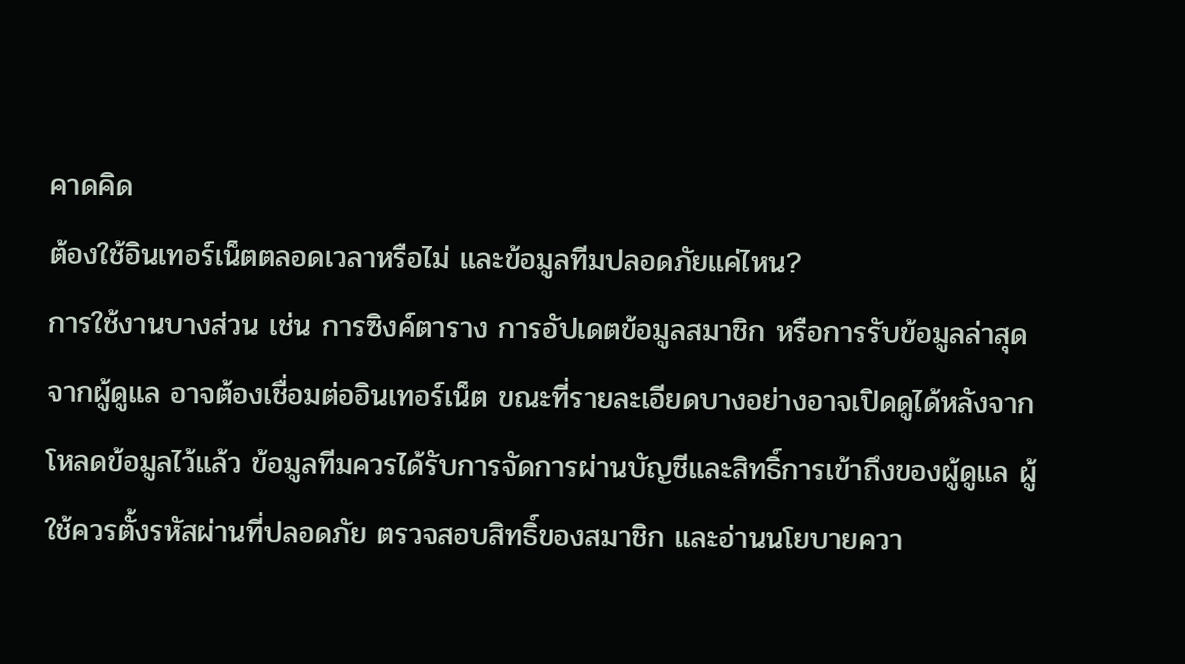คาดคิด
ต้องใช้อินเทอร์เน็ตตลอดเวลาหรือไม่ และข้อมูลทีมปลอดภัยแค่ไหน?
การใช้งานบางส่วน เช่น การซิงค์ตาราง การอัปเดตข้อมูลสมาชิก หรือการรับข้อมูลล่าสุดจากผู้ดูแล อาจต้องเชื่อมต่ออินเทอร์เน็ต ขณะที่รายละเอียดบางอย่างอาจเปิดดูได้หลังจากโหลดข้อมูลไว้แล้ว ข้อมูลทีมควรได้รับการจัดการผ่านบัญชีและสิทธิ์การเข้าถึงของผู้ดูแล ผู้ใช้ควรตั้งรหัสผ่านที่ปลอดภัย ตรวจสอบสิทธิ์ของสมาชิก และอ่านนโยบายควา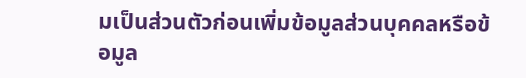มเป็นส่วนตัวก่อนเพิ่มข้อมูลส่วนบุคคลหรือข้อมูล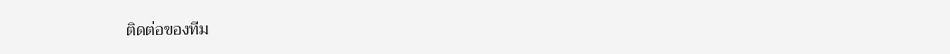ติดต่อของทีม